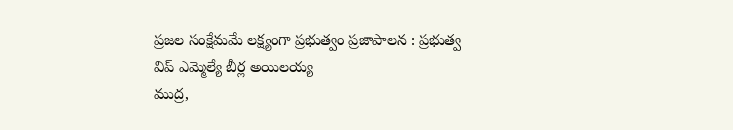ప్రజల సంక్షేమమే లక్ష్యంగా ప్రభుత్వం ప్రజాపాలన : ప్రభుత్వ విప్ ఎమ్మెల్యే బీర్ల అయిలయ్య
ముద్ర,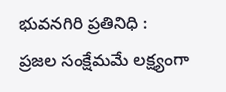భువనగిరి ప్రతినిధి :
ప్రజల సంక్షేమమే లక్ష్యంగా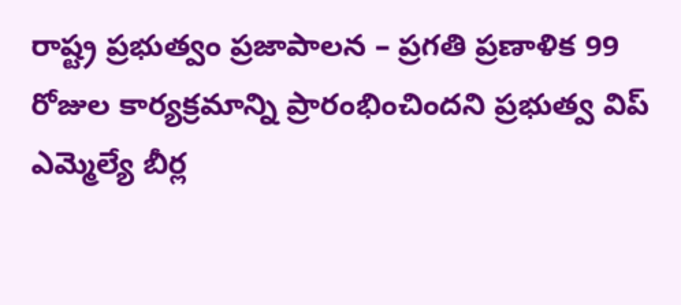రాష్ట్ర ప్రభుత్వం ప్రజాపాలన – ప్రగతి ప్రణాళిక 99 రోజుల కార్యక్రమాన్ని ప్రారంభించిందని ప్రభుత్వ విప్ ఎమ్మెల్యే బీర్ల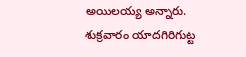అయిలయ్య అన్నారు. శుక్రవారం యాదగిరిగుట్ట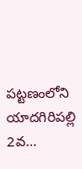పట్టణంలోని యాదగిరిపల్లి 2వ…